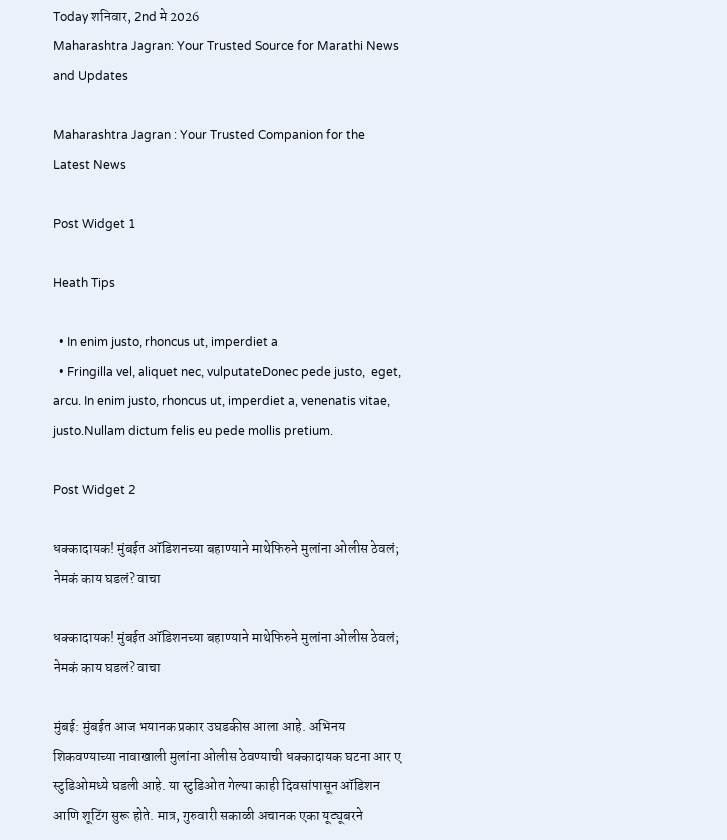Today शनिवार, 2nd मे 2026
Maharashtra Jagran: Your Trusted Source for Marathi News and Updates

Maharashtra Jagran : Your Trusted Companion for the Latest News

Post Widget 1

Heath Tips

  • In enim justo, rhoncus ut, imperdiet a
  • Fringilla vel, aliquet nec, vulputateDonec pede justo,  eget, arcu. In enim justo, rhoncus ut, imperdiet a, venenatis vitae, justo.Nullam dictum felis eu pede mollis pretium.

Post Widget 2

धक्कादायक! मुंबईत ऑडिशनच्या बहाण्याने माथेफिरुने मुलांना ओलीस ठेवलं; नेमकं काय घडलं? वाचा

धक्कादायक! मुंबईत ऑडिशनच्या बहाण्याने माथेफिरुने मुलांना ओलीस ठेवलं; नेमकं काय घडलं? वाचा

मुंबई: मुंबईत आज भयानक प्रकार उघडकीस आला आहे. अभिनय शिकवण्याच्या नावाखाली मुलांना ओलीस ठेवण्याची धक्कादायक घटना आर ए स्टुडिओमध्ये घडली आहे. या स्टुडिओत गेल्या काही दिवसांपासून ऑडिशन आणि शूटिंग सुरू होते. मात्र, गुरुवारी सकाळी अचानक एका यूट्यूबरने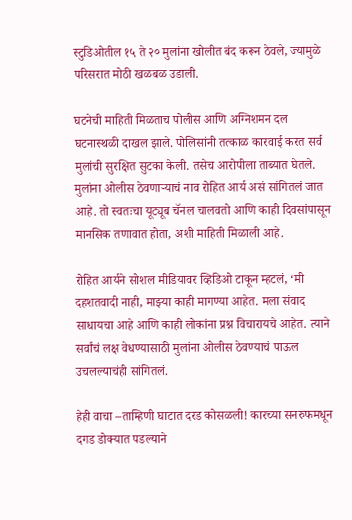स्टुडिओतील १५ ते २० मुलांना खोलीत बंद करून ठेवले, ज्यामुळे परिसरात मोठी खळबळ उडाली.

घटनेची माहिती मिळताच पोलीस आणि अग्निशमन दल घटनास्थळी दाखल झाले. पोलिसांनी तत्काळ कारवाई करत सर्व मुलांची सुरक्षित सुटका केली. तसेच आरोपीला ताब्यात घेतले. मुलांना ओलीस ठेवणाऱ्याचं नाव रोहित आर्य असं सांगितलं जात आहे. तो स्वतःचा यूट्यूब चॅनल चालवतो आणि काही दिवसांपासून मानसिक तणावात होता, अशी माहिती मिळाली आहे.

रोहित आर्यने सोशल मीडियावर व्हिडिओ टाकून म्हटलं, ‘मी दहशतवादी नाही, माझ्या काही मागण्या आहेत. मला संवाद साधायचा आहे आणि काही लोकांना प्रश्न विचारायचे आहेत. त्याने सर्वांचं लक्ष वेधण्यासाठी मुलांना ओलीस ठेवण्याचं पाऊल उचलल्याचंही सांगितलं.

हेही वाचा –ताम्हिणी घाटात दरड कोसळली! कारच्या सनरुफमधून दगड डोक्यात पडल्याने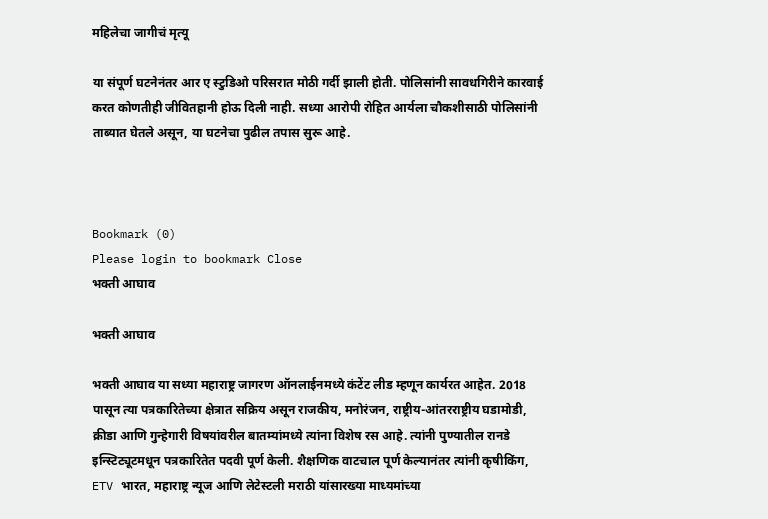महिलेचा जागीचं मृत्यू

या संपूर्ण घटनेनंतर आर ए स्टुडिओ परिसरात मोठी गर्दी झाली होती. पोलिसांनी सावधगिरीने कारवाई करत कोणतीही जीवितहानी होऊ दिली नाही. सध्या आरोपी रोहित आर्यला चौकशीसाठी पोलिसांनी ताब्यात घेतले असून, या घटनेचा पुढील तपास सुरू आहे.



Bookmark (0)
Please login to bookmark Close
भक्ती आघाव

भक्ती आघाव

भक्ती आघाव या सध्या महाराष्ट्र जागरण ऑनलाईनमध्ये कंटेंट लीड म्हणून कार्यरत आहेत. 2018 पासून त्या पत्रकारितेच्या क्षेत्रात सक्रिय असून राजकीय, मनोरंजन, राष्ट्रीय-आंतरराष्ट्रीय घडामोडी, क्रीडा आणि गुन्हेगारी विषयांवरील बातम्यांमध्ये त्यांना विशेष रस आहे. त्यांनी पुण्यातील रानडे इन्स्टिट्यूटमधून पत्रकारितेत पदवी पूर्ण केली. शैक्षणिक वाटचाल पूर्ण केल्यानंतर त्यांनी कृषीकिंग, ETV भारत, महाराष्ट्र न्यूज आणि लेटेस्टली मराठी यांसारख्या माध्यमांच्या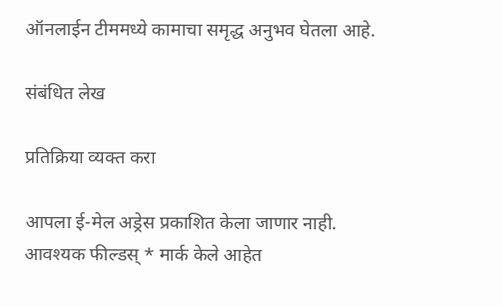ऑनलाईन टीममध्ये कामाचा समृद्ध अनुभव घेतला आहे.

संबंधित लेख

प्रतिक्रिया व्यक्त करा

आपला ई-मेल अड्रेस प्रकाशित केला जाणार नाही. आवश्यक फील्डस् * मार्क केले आहेत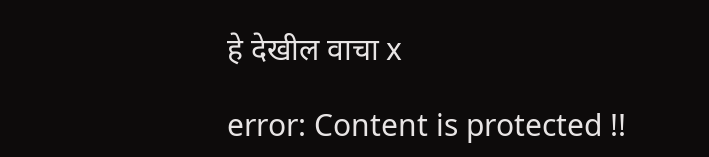हे देखील वाचा x

error: Content is protected !!